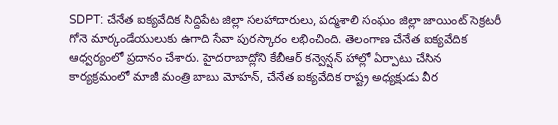SDPT: చేనేత ఐక్యవేదిక సిద్దిపేట జిల్లా సలహాదారులు, పద్మశాలి సంఘం జిల్లా జాయింట్ సెక్రటరీ గోనె మార్కండేయులుకు ఉగాది సేవా పురస్కారం లభించింది. తెలంగాణ చేనేత ఐక్యవేదిక ఆధ్వర్యంలో ప్రదానం చేశారు. హైదరాబాద్లోని కేబీఆర్ కన్వెన్షన్ హాల్లో ఏర్పాటు చేసిన కార్యక్రమంలో మాజీ మంత్రి బాబు మోహన్, చేనేత ఐక్యవేదిక రాష్ట్ర అధ్యక్షుడు వీర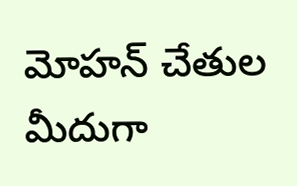మోహన్ చేతుల మీదుగా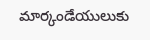మార్కండేయులుకు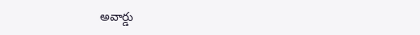అవార్డు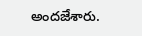అందజేశారు.